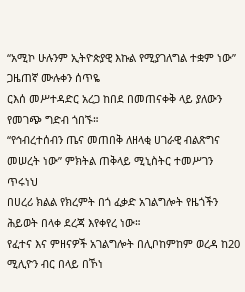“አሚኮ ሁሉንም ኢትዮጵያዊ እኩል የሚያገለግል ተቋም ነው” ጋዜጠኛ ሙሉቀን ሰጥዬ
ርእሰ መሥተዳድር አረጋ ከበደ በመጠናቀቅ ላይ ያለውን የመገጭ ግድብ ጎበኙ።
“የኅብረተሰብን ጤና መጠበቅ ለዘላቂ ሀገራዊ ብልጽግና መሠረት ነው” ምክትል ጠቅላይ ሚኒስትር ተመሥገን ጥሩነህ
በሀረሪ ክልል የክረምት በጎ ፈቃድ አገልግሎት የዜጎችን ሕይወት በላቀ ደረጃ እየቀየረ ነው።
የፈተና እና ምዘናዎች አገልግሎት በሊቦከምከም ወረዳ ከ20 ሚሊዮን ብር በላይ በኾነ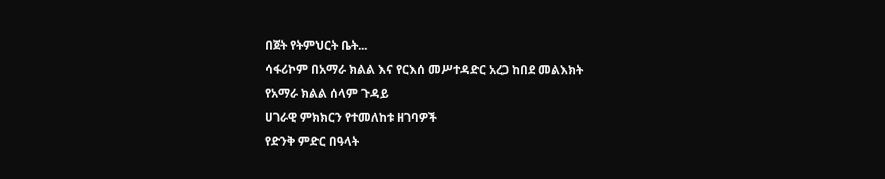በጀት የትምህርት ቤት...
ሳፋሪኮም በአማራ ክልል እና የርእሰ መሥተዳድር አረጋ ከበደ መልእክት
የአማራ ክልል ሰላም ጉዳይ
ሀገራዊ ምክክርን የተመለከቱ ዘገባዎች
የድንቅ ምድር በዓላት